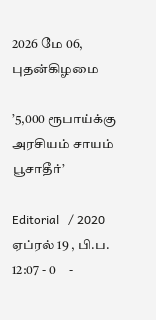2026 மே 06, புதன்கிழமை

’5,000 ரூபாய்க்கு அரசியம் சாயம் பூசாதீர்’

Editorial   / 2020 ஏப்ரல் 19 , பி.ப. 12:07 - 0     -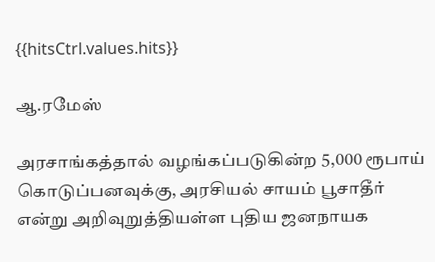{{hitsCtrl.values.hits}}

ஆ.ரமேஸ்

அரசாங்கத்தால் வழங்கப்படுகின்ற 5,000 ரூபாய் கொடுப்பனவுக்கு, அரசியல் சாயம் பூசாதீர் என்று அறிவுறுத்தியள்ள புதிய ஜனநாயக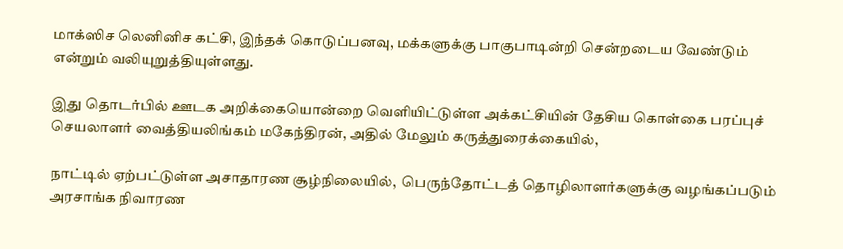மாக்ஸிச லெனினிச கட்சி, இந்தக் கொடுப்பனவு, மக்களுக்கு பாகுபாடின்றி சென்றடைய வேண்டும் என்றும் வலியுறுத்தியுள்ளது.

இது தொடர்பில் ஊடக அறிக்கையொன்றை வெளியிட்டுள்ள அக்கட்சியின் தேசிய கொள்கை பரப்புச் செயலாளர் வைத்தியலிங்கம் மகேந்திரன், அதில் மேலும் கருத்துரைக்கையில்,

நாட்டில் ஏற்பட்டுள்ள அசாதாரண சூழ்நிலையில்,  பெருந்தோட்டத் தொழிலாளர்களுக்கு வழங்கப்படும் அரசாங்க நிவாரண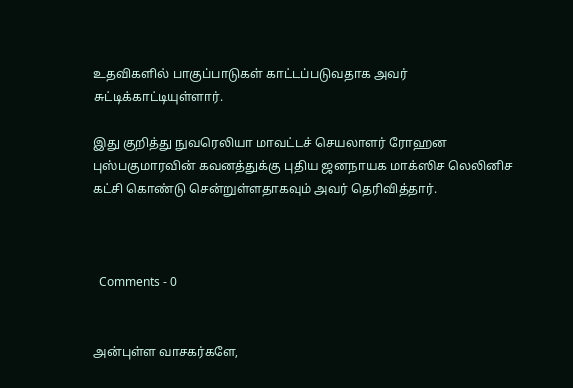உதவிகளில் பாகுப்பாடுகள் காட்டப்படுவதாக அவர் சுட்டிக்காட்டியுள்ளார்.

இது குறித்து நுவரெலியா மாவட்டச் செயலாளர் ரோஹன புஸ்பகுமாரவின் கவனத்துக்கு புதிய ஜனநாயக மாக்ஸிச லெலினிச கட்சி கொண்டு சென்றுள்ளதாகவும் அவர் தெரிவித்தார்.



  Comments - 0


அன்புள்ள வாசகர்களே,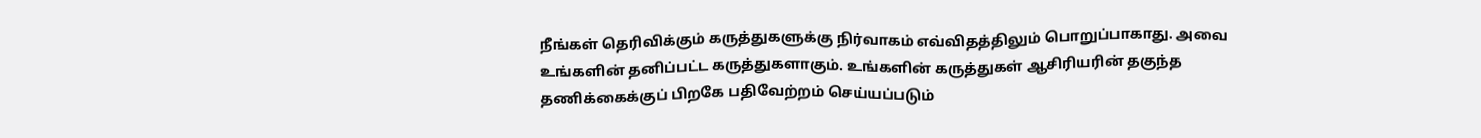நீங்கள் தெரிவிக்கும் கருத்துகளுக்கு நிர்வாகம் எவ்விதத்திலும் பொறுப்பாகாது. அவை உங்களின் தனிப்பட்ட கருத்துகளாகும். உங்களின் கருத்துகள் ஆசிரியரின் தகுந்த தணிக்கைக்குப் பிறகே பதிவேற்றம் செய்யப்படும்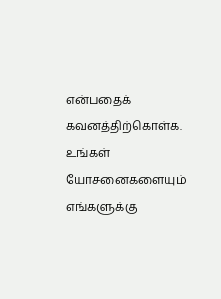என்பதைக் கவனத்திற்கொள்க. உங்கள் யோசனைகளையும் எங்களுக்கு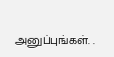அனுப்புங்கள். .